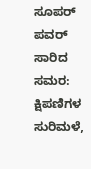ಸೂಪರ್ ಪವರ್ ಸಾರಿದ ಸಮರ: ಕ್ಷಿಪಣಿಗಳ ಸುರಿಮಳೆ,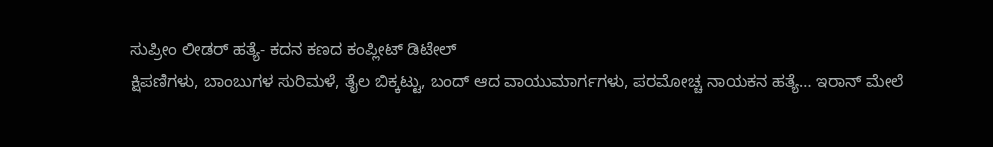ಸುಪ್ರೀಂ ಲೀಡರ್ ಹತ್ಯೆ- ಕದನ ಕಣದ ಕಂಪ್ಲೀಟ್ ಡಿಟೇಲ್
ಕ್ಷಿಪಣಿಗಳು, ಬಾಂಬುಗಳ ಸುರಿಮಳೆ, ತೈಲ ಬಿಕ್ಕಟ್ಟು, ಬಂದ್ ಆದ ವಾಯುಮಾರ್ಗಗಳು, ಪರಮೋಚ್ಚ ನಾಯಕನ ಹತ್ಯೆ… ಇರಾನ್ ಮೇಲೆ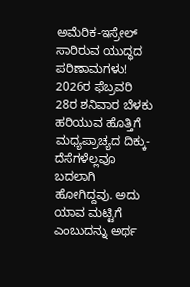ಅಮೆರಿಕ-ಇಸ್ರೇಲ್ ಸಾರಿರುವ ಯುದ್ಧದ ಪರಿಣಾಮಗಳು!
2026ರ ಫೆಬ್ರವರಿ 28ರ ಶನಿವಾರ ಬೆಳಕು ಹರಿಯುವ ಹೊತ್ತಿಗೆ ಮಧ್ಯಪ್ರಾಚ್ಯದ ದಿಕ್ಕು-ದೆಸೆಗಳೆಲ್ಲವೂ ಬದಲಾಗಿ ಹೋಗಿದ್ದವು. ಅದು ಯಾವ ಮಟ್ಟಿಗೆ ಎಂಬುದನ್ನು ಅರ್ಥ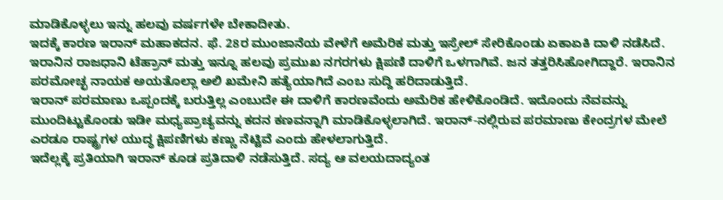ಮಾಡಿಕೊಳ್ಳಲು ಇನ್ನು ಹಲವು ವರ್ಷಗಳೇ ಬೇಕಾದೀತು.
ಇದಕ್ಕೆ ಕಾರಣ ಇರಾನ್ ಮಹಾಕದನ. ಫೆ. 28ರ ಮುಂಜಾನೆಯ ವೇಳೆಗೆ ಅಮೆರಿಕ ಮತ್ತು ಇಸ್ರೇಲ್ ಸೇರಿಕೊಂಡು ಏಕಾಏಕಿ ದಾಳಿ ನಡೆಸಿದೆ. ಇರಾನಿನ ರಾಜಧಾನಿ ಟೆಹ್ರಾನ್ ಮತ್ತು ಇನ್ನೂ ಹಲವು ಪ್ರಮುಖ ನಗರಗಳು ಕ್ಷಿಪಣಿ ದಾಳಿಗೆ ಒಳಗಾಗಿವೆ. ಜನ ತತ್ತರಿಸಿಹೋಗಿದ್ದಾರೆ. ಇರಾನಿನ ಪರಮೋಚ್ಛ ನಾಯಕ ಅಯತೊಲ್ಲಾ ಅಲಿ ಖಮೇನಿ ಹತ್ಯೆಯಾಗಿದೆ ಎಂಬ ಸುದ್ದಿ ಹರಿದಾಡುತ್ತಿದೆ.
ಇರಾನ್ ಪರಮಾಣು ಒಪ್ಪಂದಕ್ಕೆ ಬರುತ್ತಿಲ್ಲ ಎಂಬುದೇ ಈ ದಾಳಿಗೆ ಕಾರಣವೆಂದು ಅಮೆರಿಕ ಹೇಳಿಕೊಂಡಿದೆ. ಇದೊಂದು ನೆವವನ್ನು ಮುಂದಿಟ್ಟುಕೊಂಡು ಇಡೀ ಮಧ್ಯಪ್ರಾಚ್ಯವನ್ನು ಕದನ ಕಣವನ್ನಾಗಿ ಮಾಡಿಕೊಳ್ಳಲಾಗಿದೆ. ಇರಾನ್-ನಲ್ಲಿರುವ ಪರಮಾಣು ಕೇಂದ್ರಗಳ ಮೇಲೆ ಎರಡೂ ರಾಷ್ಟ್ರಗಳ ಯುದ್ಧ ಕ್ಷಿಪಣಿಗಳು ಕಣ್ಣು ನೆಟ್ಟಿವೆ ಎಂದು ಹೇಳಲಾಗುತ್ತಿದೆ.
ಇದೆಲ್ಲಕ್ಕೆ ಪ್ರತಿಯಾಗಿ ಇರಾನ್ ಕೂಡ ಪ್ರತಿದಾಳಿ ನಡೆಸುತ್ತಿದೆ. ಸದ್ಯ ಆ ವಲಯದಾದ್ಯಂತ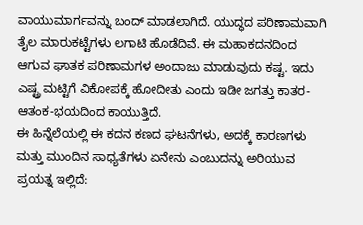ವಾಯುಮಾರ್ಗವನ್ನು ಬಂದ್ ಮಾಡಲಾಗಿದೆ. ಯುದ್ಧದ ಪರಿಣಾಮವಾಗಿ ತೈಲ ಮಾರುಕಟ್ಟೆಗಳು ಲಗಾಟಿ ಹೊಡೆದಿವೆ. ಈ ಮಹಾಕದನದಿಂದ ಆಗುವ ಘಾತಕ ಪರಿಣಾಮಗಳ ಅಂದಾಜು ಮಾಡುವುದು ಕಷ್ಟ. ಇದು ಎಷ್ಟ್ರ ಮಟ್ಟಿಗೆ ವಿಕೋಪಕ್ಕೆ ಹೋದೀತು ಎಂದು ಇಡೀ ಜಗತ್ತು ಕಾತರ-ಆತಂಕ-ಭಯದಿಂದ ಕಾಯುತ್ತಿದೆ.
ಈ ಹಿನ್ನೆಲೆಯಲ್ಲಿ ಈ ಕದನ ಕಣದ ಘಟನೆಗಳು, ಅದಕ್ಕೆ ಕಾರಣಗಳು ಮತ್ತು ಮುಂದಿನ ಸಾಧ್ಯತೆಗಳು ಏನೇನು ಎಂಬುದನ್ನು ಅರಿಯುವ ಪ್ರಯತ್ನ ಇಲ್ಲಿದೆ: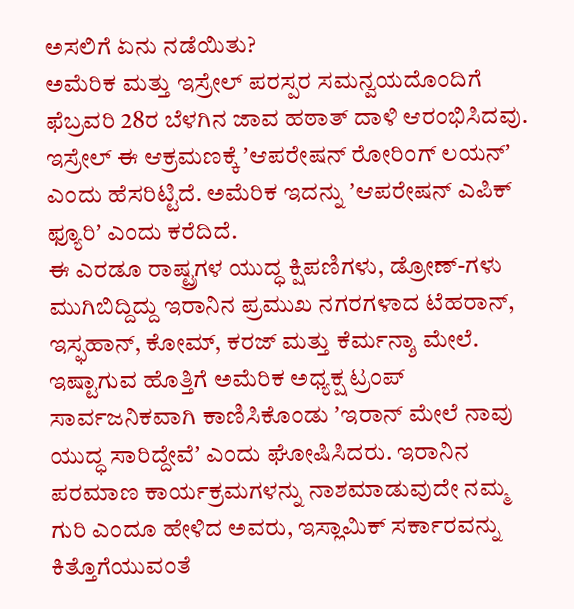ಅಸಲಿಗೆ ಏನು ನಡೆಯಿತು?
ಅಮೆರಿಕ ಮತ್ತು ಇಸ್ರೇಲ್ ಪರಸ್ಪರ ಸಮನ್ವಯದೊಂದಿಗೆ ಫೆಬ್ರವರಿ 28ರ ಬೆಳಗಿನ ಜಾವ ಹಠಾತ್ ದಾಳಿ ಆರಂಭಿಸಿದವು. ಇಸ್ರೇಲ್ ಈ ಆಕ್ರಮಣಕ್ಕೆ ʼಆಪರೇಷನ್ ರೋರಿಂಗ್ ಲಯನ್ʼ ಎಂದು ಹೆಸರಿಟ್ಟಿದೆ. ಅಮೆರಿಕ ಇದನ್ನು ʼಆಪರೇಷನ್ ಎಪಿಕ್ ಫ್ಯೂರಿʼ ಎಂದು ಕರೆದಿದೆ.
ಈ ಎರಡೂ ರಾಷ್ಟ್ರಗಳ ಯುದ್ಧ ಕ್ಷಿಪಣಿಗಳು, ಡ್ರೋಣ್-ಗಳು ಮುಗಿಬಿದ್ದಿದ್ದು ಇರಾನಿನ ಪ್ರಮುಖ ನಗರಗಳಾದ ಟೆಹರಾನ್, ಇಸ್ಫಹಾನ್, ಕೋಮ್, ಕರಜ್ ಮತ್ತು ಕೆರ್ಮನ್ಶಾ ಮೇಲೆ.
ಇಷ್ಟಾಗುವ ಹೊತ್ತಿಗೆ ಅಮೆರಿಕ ಅಧ್ಯಕ್ಷ ಟ್ರಂಪ್ ಸಾರ್ವಜನಿಕವಾಗಿ ಕಾಣಿಸಿಕೊಂಡು ʼಇರಾನ್ ಮೇಲೆ ನಾವು ಯುದ್ಧ ಸಾರಿದ್ದೇವೆʼ ಎಂದು ಘೋಷಿಸಿದರು. ಇರಾನಿನ ಪರಮಾಣ ಕಾರ್ಯಕ್ರಮಗಳನ್ನು ನಾಶಮಾಡುವುದೇ ನಮ್ಮ ಗುರಿ ಎಂದೂ ಹೇಳಿದ ಅವರು, ಇಸ್ಲಾಮಿಕ್ ಸರ್ಕಾರವನ್ನು ಕಿತ್ತೊಗೆಯುವಂತೆ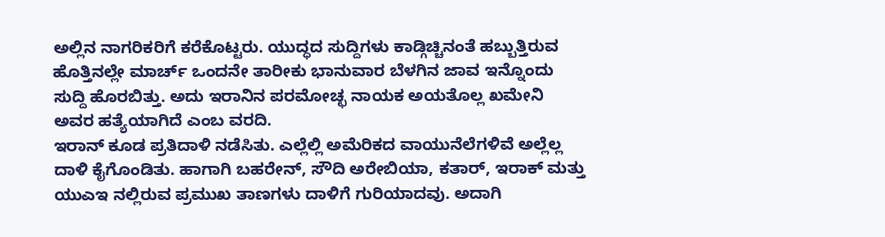ಅಲ್ಲಿನ ನಾಗರಿಕರಿಗೆ ಕರೆಕೊಟ್ಟರು. ಯುದ್ಧದ ಸುದ್ದಿಗಳು ಕಾಡ್ಗಿಚ್ಚಿನಂತೆ ಹಬ್ಬುತ್ತಿರುವ ಹೊತ್ತಿನಲ್ಲೇ ಮಾರ್ಚ್ ಒಂದನೇ ತಾರೀಕು ಭಾನುವಾರ ಬೆಳಗಿನ ಜಾವ ಇನ್ನೊಂದು ಸುದ್ದಿ ಹೊರಬಿತ್ತು. ಅದು ಇರಾನಿನ ಪರಮೋಚ್ಛ ನಾಯಕ ಅಯತೊಲ್ಲ ಖಮೇನಿ ಅವರ ಹತ್ಯೆಯಾಗಿದೆ ಎಂಬ ವರದಿ.
ಇರಾನ್ ಕೂಡ ಪ್ರತಿದಾಳಿ ನಡೆಸಿತು. ಎಲ್ಲೆಲ್ಲಿ ಅಮೆರಿಕದ ವಾಯುನೆಲೆಗಳಿವೆ ಅಲ್ಲೆಲ್ಲ ದಾಳಿ ಕೈಗೊಂಡಿತು. ಹಾಗಾಗಿ ಬಹರೇನ್, ಸೌದಿ ಅರೇಬಿಯಾ, ಕತಾರ್, ಇರಾಕ್ ಮತ್ತು ಯುಎಇ ನಲ್ಲಿರುವ ಪ್ರಮುಖ ತಾಣಗಳು ದಾಳಿಗೆ ಗುರಿಯಾದವು. ಅದಾಗಿ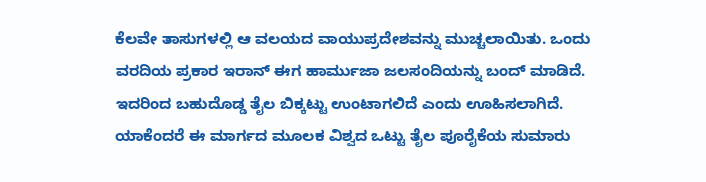ಕೆಲವೇ ತಾಸುಗಳಲ್ಲಿ ಆ ವಲಯದ ವಾಯುಪ್ರದೇಶವನ್ನು ಮುಚ್ಚಲಾಯಿತು. ಒಂದು ವರದಿಯ ಪ್ರಕಾರ ಇರಾನ್ ಈಗ ಹಾರ್ಮುಜಾ ಜಲಸಂದಿಯನ್ನು ಬಂದ್ ಮಾಡಿದೆ.
ಇದರಿಂದ ಬಹುದೊಡ್ಡ ತೈಲ ಬಿಕ್ಕಟ್ಟು ಉಂಟಾಗಲಿದೆ ಎಂದು ಊಹಿಸಲಾಗಿದೆ. ಯಾಕೆಂದರೆ ಈ ಮಾರ್ಗದ ಮೂಲಕ ವಿಶ್ವದ ಒಟ್ಟು ತೈಲ ಪೂರೈಕೆಯ ಸುಮಾರು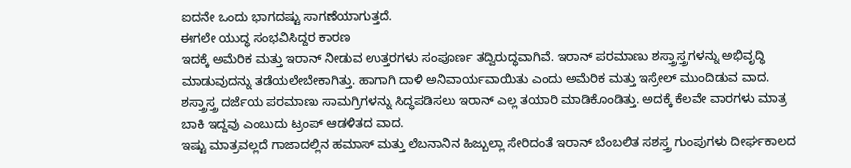ಐದನೇ ಒಂದು ಭಾಗದಷ್ಟು ಸಾಗಣೆಯಾಗುತ್ತದೆ.
ಈಗಲೇ ಯುದ್ಧ ಸಂಭವಿಸಿದ್ದರ ಕಾರಣ
ಇದಕ್ಕೆ ಅಮೆರಿಕ ಮತ್ತು ಇರಾನ್ ನೀಡುವ ಉತ್ತರಗಳು ಸಂಪೂರ್ಣ ತದ್ವಿರುದ್ಧವಾಗಿವೆ. ಇರಾನ್ ಪರಮಾಣು ಶಸ್ತ್ರಾಸ್ತ್ರಗಳನ್ನು ಅಭಿವೃದ್ಧಿ ಮಾಡುವುದನ್ನು ತಡೆಯಲೇಬೇಕಾಗಿತ್ತು. ಹಾಗಾಗಿ ದಾಳಿ ಅನಿವಾರ್ಯವಾಯಿತು ಎಂದು ಅಮೆರಿಕ ಮತ್ತು ಇಸ್ರೇಲ್ ಮುಂದಿಡುವ ವಾದ. ಶಸ್ತ್ರಾಸ್ತ್ರ ದರ್ಜೆಯ ಪರಮಾಣು ಸಾಮಗ್ರಿಗಳನ್ನು ಸಿದ್ಧಪಡಿಸಲು ಇರಾನ್ ಎಲ್ಲ ತಯಾರಿ ಮಾಡಿಕೊಂಡಿತ್ತು. ಅದಕ್ಕೆ ಕೆಲವೇ ವಾರಗಳು ಮಾತ್ರ ಬಾಕಿ ಇದ್ದವು ಎಂಬುದು ಟ್ರಂಪ್ ಆಡಳಿತದ ವಾದ.
ಇಷ್ಟು ಮಾತ್ರವಲ್ಲದೆ ಗಾಜಾದಲ್ಲಿನ ಹಮಾಸ್ ಮತ್ತು ಲೆಬನಾನಿನ ಹಿಜ್ಬುಲ್ಲಾ ಸೇರಿದಂತೆ ಇರಾನ್ ಬೆಂಬಲಿತ ಸಶಸ್ತ್ರ ಗುಂಪುಗಳು ದೀರ್ಘಕಾಲದ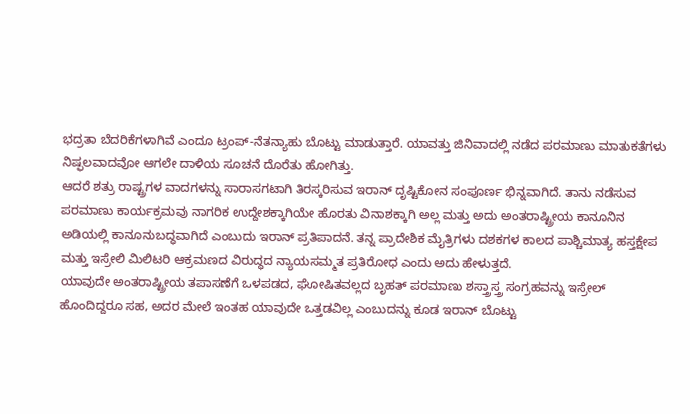ಭದ್ರತಾ ಬೆದರಿಕೆಗಳಾಗಿವೆ ಎಂದೂ ಟ್ರಂಪ್-ನೆತನ್ಯಾಹು ಬೊಟ್ಟು ಮಾಡುತ್ತಾರೆ. ಯಾವತ್ತು ಜಿನಿವಾದಲ್ಲಿ ನಡೆದ ಪರಮಾಣು ಮಾತುಕತೆಗಳು ನಿಷ್ಫಲವಾದವೋ ಆಗಲೇ ದಾಳಿಯ ಸೂಚನೆ ದೊರೆತು ಹೋಗಿತ್ತು.
ಆದರೆ ಶತ್ರು ರಾಷ್ಟ್ರಗಳ ವಾದಗಳನ್ನು ಸಾರಾಸಗಟಾಗಿ ತಿರಸ್ಕರಿಸುವ ಇರಾನ್ ದೃಷ್ಟಿಕೋನ ಸಂಪೂರ್ಣ ಭಿನ್ನವಾಗಿದೆ. ತಾನು ನಡೆಸುವ ಪರಮಾಣು ಕಾರ್ಯಕ್ರಮವು ನಾಗರಿಕ ಉದ್ದೇಶಕ್ಕಾಗಿಯೇ ಹೊರತು ವಿನಾಶಕ್ಕಾಗಿ ಅಲ್ಲ ಮತ್ತು ಅದು ಅಂತರಾಷ್ಟ್ರೀಯ ಕಾನೂನಿನ ಅಡಿಯಲ್ಲಿ ಕಾನೂನುಬದ್ಧವಾಗಿದೆ ಎಂಬುದು ಇರಾನ್ ಪ್ರತಿಪಾದನೆ. ತನ್ನ ಪ್ರಾದೇಶಿಕ ಮೈತ್ರಿಗಳು ದಶಕಗಳ ಕಾಲದ ಪಾಶ್ಚಿಮಾತ್ಯ ಹಸ್ತಕ್ಷೇಪ ಮತ್ತು ಇಸ್ರೇಲಿ ಮಿಲಿಟರಿ ಆಕ್ರಮಣದ ವಿರುದ್ಧದ ನ್ಯಾಯಸಮ್ಮತ ಪ್ರತಿರೋಧ ಎಂದು ಅದು ಹೇಳುತ್ತದೆ.
ಯಾವುದೇ ಅಂತರಾಷ್ಟ್ರೀಯ ತಪಾಸಣೆಗೆ ಒಳಪಡದ, ಘೋಷಿತವಲ್ಲದ ಬೃಹತ್ ಪರಮಾಣು ಶಸ್ತ್ರಾಸ್ತ್ರ ಸಂಗ್ರಹವನ್ನು ಇಸ್ರೇಲ್ ಹೊಂದಿದ್ದರೂ ಸಹ, ಅದರ ಮೇಲೆ ಇಂತಹ ಯಾವುದೇ ಒತ್ತಡವಿಲ್ಲ ಎಂಬುದನ್ನು ಕೂಡ ಇರಾನ್ ಬೊಟ್ಟು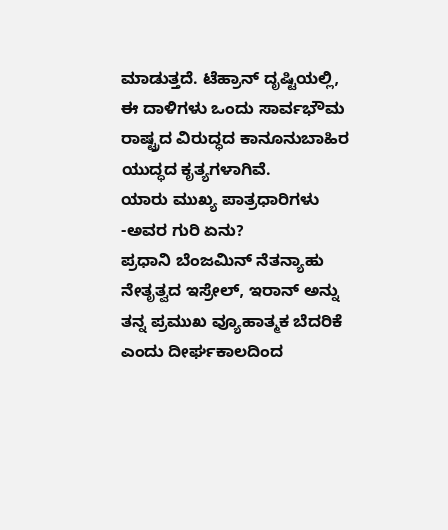ಮಾಡುತ್ತದೆ. ಟೆಹ್ರಾನ್ ದೃಷ್ಟಿಯಲ್ಲಿ, ಈ ದಾಳಿಗಳು ಒಂದು ಸಾರ್ವಭೌಮ ರಾಷ್ಟ್ರದ ವಿರುದ್ಧದ ಕಾನೂನುಬಾಹಿರ ಯುದ್ಧದ ಕೃತ್ಯಗಳಾಗಿವೆ.
ಯಾರು ಮುಖ್ಯ ಪಾತ್ರಧಾರಿಗಳು -ಅವರ ಗುರಿ ಏನು?
ಪ್ರಧಾನಿ ಬೆಂಜಮಿನ್ ನೆತನ್ಯಾಹು ನೇತೃತ್ವದ ಇಸ್ರೇಲ್, ಇರಾನ್ ಅನ್ನು ತನ್ನ ಪ್ರಮುಖ ವ್ಯೂಹಾತ್ಮಕ ಬೆದರಿಕೆ ಎಂದು ದೀರ್ಘಕಾಲದಿಂದ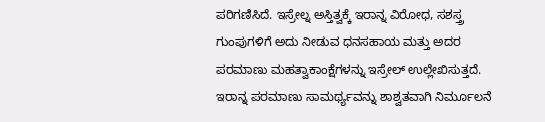ಪರಿಗಣಿಸಿದೆ. ಇಸ್ರೇಲ್ನ ಅಸ್ತಿತ್ವಕ್ಕೆ ಇರಾನ್ನ ವಿರೋಧ, ಸಶಸ್ತ್ರ ಗುಂಪುಗಳಿಗೆ ಅದು ನೀಡುವ ಧನಸಹಾಯ ಮತ್ತು ಅದರ ಪರಮಾಣು ಮಹತ್ವಾಕಾಂಕ್ಷೆಗಳನ್ನು ಇಸ್ರೇಲ್ ಉಲ್ಲೇಖಿಸುತ್ತದೆ. ಇರಾನ್ನ ಪರಮಾಣು ಸಾಮರ್ಥ್ಯವನ್ನು ಶಾಶ್ವತವಾಗಿ ನಿರ್ಮೂಲನೆ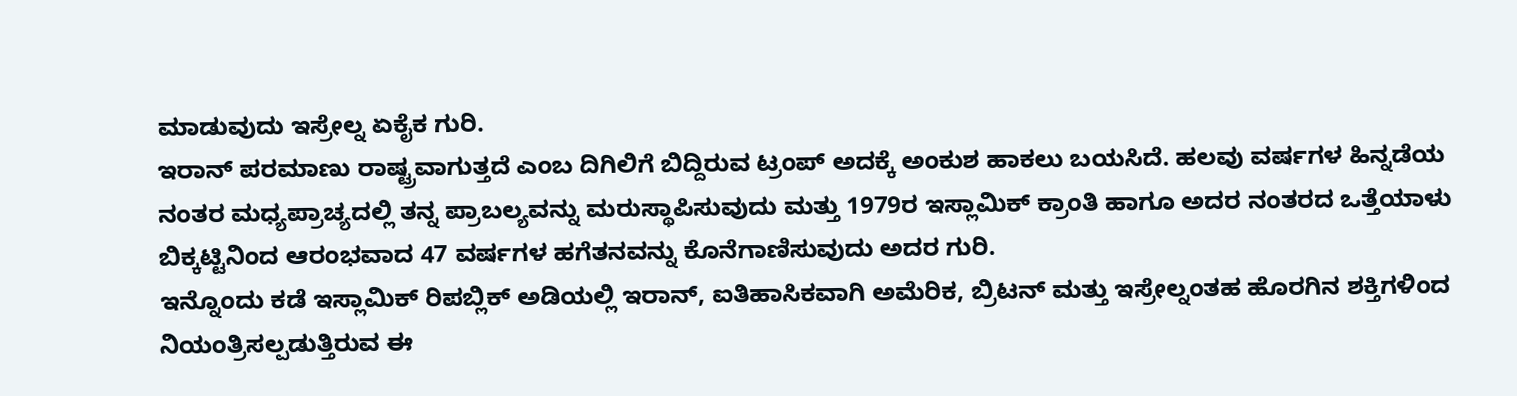ಮಾಡುವುದು ಇಸ್ರೇಲ್ನ ಏಕೈಕ ಗುರಿ.
ಇರಾನ್ ಪರಮಾಣು ರಾಷ್ಟ್ರವಾಗುತ್ತದೆ ಎಂಬ ದಿಗಿಲಿಗೆ ಬಿದ್ದಿರುವ ಟ್ರಂಪ್ ಅದಕ್ಕೆ ಅಂಕುಶ ಹಾಕಲು ಬಯಸಿದೆ. ಹಲವು ವರ್ಷಗಳ ಹಿನ್ನಡೆಯ ನಂತರ ಮಧ್ಯಪ್ರಾಚ್ಯದಲ್ಲಿ ತನ್ನ ಪ್ರಾಬಲ್ಯವನ್ನು ಮರುಸ್ಥಾಪಿಸುವುದು ಮತ್ತು 1979ರ ಇಸ್ಲಾಮಿಕ್ ಕ್ರಾಂತಿ ಹಾಗೂ ಅದರ ನಂತರದ ಒತ್ತೆಯಾಳು ಬಿಕ್ಕಟ್ಟಿನಿಂದ ಆರಂಭವಾದ 47 ವರ್ಷಗಳ ಹಗೆತನವನ್ನು ಕೊನೆಗಾಣಿಸುವುದು ಅದರ ಗುರಿ.
ಇನ್ನೊಂದು ಕಡೆ ಇಸ್ಲಾಮಿಕ್ ರಿಪಬ್ಲಿಕ್ ಅಡಿಯಲ್ಲಿ ಇರಾನ್, ಐತಿಹಾಸಿಕವಾಗಿ ಅಮೆರಿಕ, ಬ್ರಿಟನ್ ಮತ್ತು ಇಸ್ರೇಲ್ನಂತಹ ಹೊರಗಿನ ಶಕ್ತಿಗಳಿಂದ ನಿಯಂತ್ರಿಸಲ್ಪಡುತ್ತಿರುವ ಈ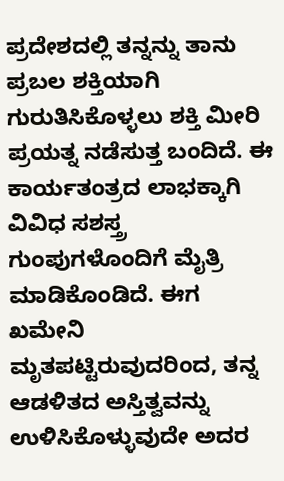ಪ್ರದೇಶದಲ್ಲಿ ತನ್ನನ್ನು ತಾನು ಪ್ರಬಲ ಶಕ್ತಿಯಾಗಿ ಗುರುತಿಸಿಕೊಳ್ಳಲು ಶಕ್ತಿ ಮೀರಿ ಪ್ರಯತ್ನ ನಡೆಸುತ್ತ ಬಂದಿದೆ. ಈ ಕಾರ್ಯತಂತ್ರದ ಲಾಭಕ್ಕಾಗಿ ವಿವಿಧ ಸಶಸ್ತ್ರ ಗುಂಪುಗಳೊಂದಿಗೆ ಮೈತ್ರಿ ಮಾಡಿಕೊಂಡಿದೆ. ಈಗ ಖಮೇನಿ ಮೃತಪಟ್ಟಿರುವುದರಿಂದ, ತನ್ನ ಆಡಳಿತದ ಅಸ್ತಿತ್ವವನ್ನು ಉಳಿಸಿಕೊಳ್ಳುವುದೇ ಅದರ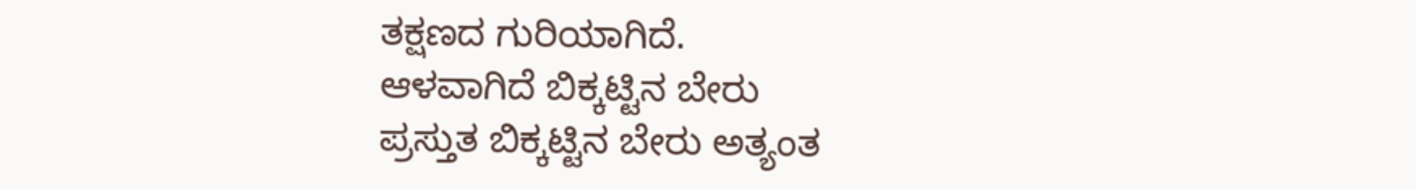ತಕ್ಷಣದ ಗುರಿಯಾಗಿದೆ.
ಆಳವಾಗಿದೆ ಬಿಕ್ಕಟ್ಟಿನ ಬೇರು
ಪ್ರಸ್ತುತ ಬಿಕ್ಕಟ್ಟಿನ ಬೇರು ಅತ್ಯಂತ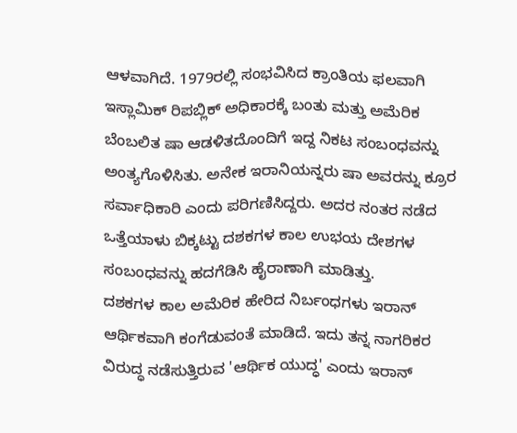ಆಳವಾಗಿದೆ. 1979ರಲ್ಲಿ ಸಂಭವಿಸಿದ ಕ್ರಾಂತಿಯ ಫಲವಾಗಿ ಇಸ್ಲಾಮಿಕ್ ರಿಪಬ್ಲಿಕ್ ಅಧಿಕಾರಕ್ಕೆ ಬಂತು ಮತ್ತು ಅಮೆರಿಕ ಬೆಂಬಲಿತ ಷಾ ಆಡಳಿತದೊಂದಿಗೆ ಇದ್ದ ನಿಕಟ ಸಂಬಂಧವನ್ನು ಅಂತ್ಯಗೊಳಿಸಿತು. ಅನೇಕ ಇರಾನಿಯನ್ನರು ಷಾ ಅವರನ್ನು ಕ್ರೂರ ಸರ್ವಾಧಿಕಾರಿ ಎಂದು ಪರಿಗಣಿಸಿದ್ದರು. ಅದರ ನಂತರ ನಡೆದ ಒತ್ತೆಯಾಳು ಬಿಕ್ಕಟ್ಟು ದಶಕಗಳ ಕಾಲ ಉಭಯ ದೇಶಗಳ ಸಂಬಂಧವನ್ನು ಹದಗೆಡಿಸಿ ಹೈರಾಣಾಗಿ ಮಾಡಿತ್ತು.
ದಶಕಗಳ ಕಾಲ ಅಮೆರಿಕ ಹೇರಿದ ನಿರ್ಬಂಧಗಳು ಇರಾನ್ ಆರ್ಥಿಕವಾಗಿ ಕಂಗೆಡುವಂತೆ ಮಾಡಿದೆ. ಇದು ತನ್ನ ನಾಗರಿಕರ ವಿರುದ್ಧ ನಡೆಸುತ್ತಿರುವ 'ಆರ್ಥಿಕ ಯುದ್ಧ' ಎಂದು ಇರಾನ್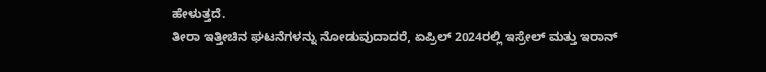ಹೇಳುತ್ತದೆ.
ತೀರಾ ಇತ್ತೀಚಿನ ಘಟನೆಗಳನ್ನು ನೋಡುವುದಾದರೆ, ಏಪ್ರಿಲ್ 2024ರಲ್ಲಿ ಇಸ್ರೇಲ್ ಮತ್ತು ಇರಾನ್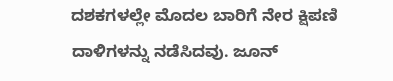ದಶಕಗಳಲ್ಲೇ ಮೊದಲ ಬಾರಿಗೆ ನೇರ ಕ್ಷಿಪಣಿ ದಾಳಿಗಳನ್ನು ನಡೆಸಿದವು. ಜೂನ್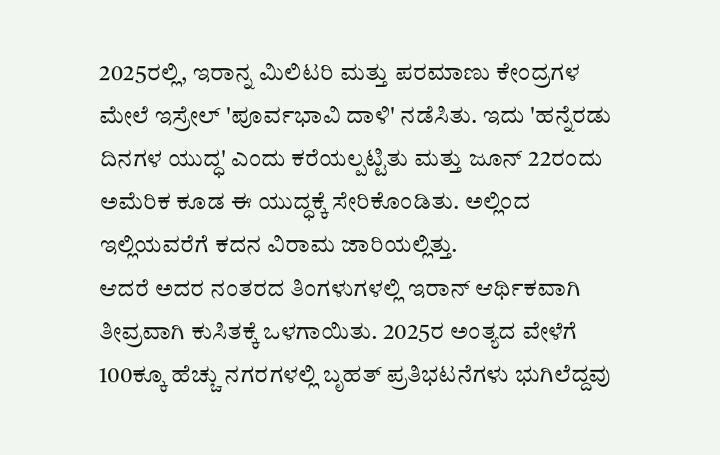2025ರಲ್ಲಿ, ಇರಾನ್ನ ಮಿಲಿಟರಿ ಮತ್ತು ಪರಮಾಣು ಕೇಂದ್ರಗಳ ಮೇಲೆ ಇಸ್ರೇಲ್ 'ಪೂರ್ವಭಾವಿ ದಾಳಿ' ನಡೆಸಿತು. ಇದು 'ಹನ್ನೆರಡು ದಿನಗಳ ಯುದ್ಧ' ಎಂದು ಕರೆಯಲ್ಪಟ್ಟಿತು ಮತ್ತು ಜೂನ್ 22ರಂದು ಅಮೆರಿಕ ಕೂಡ ಈ ಯುದ್ಧಕ್ಕೆ ಸೇರಿಕೊಂಡಿತು. ಅಲ್ಲಿಂದ ಇಲ್ಲಿಯವರೆಗೆ ಕದನ ವಿರಾಮ ಜಾರಿಯಲ್ಲಿತ್ತು.
ಆದರೆ ಅದರ ನಂತರದ ತಿಂಗಳುಗಳಲ್ಲಿ ಇರಾನ್ ಆರ್ಥಿಕವಾಗಿ ತೀವ್ರವಾಗಿ ಕುಸಿತಕ್ಕೆ ಒಳಗಾಯಿತು. 2025ರ ಅಂತ್ಯದ ವೇಳೆಗೆ 100ಕ್ಕೂ ಹೆಚ್ಚು ನಗರಗಳಲ್ಲಿ ಬೃಹತ್ ಪ್ರತಿಭಟನೆಗಳು ಭುಗಿಲೆದ್ದವು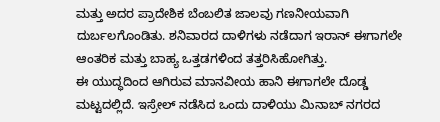ಮತ್ತು ಅದರ ಪ್ರಾದೇಶಿಕ ಬೆಂಬಲಿತ ಜಾಲವು ಗಣನೀಯವಾಗಿ ದುರ್ಬಲಗೊಂಡಿತು. ಶನಿವಾರದ ದಾಳಿಗಳು ನಡೆದಾಗ ಇರಾನ್ ಈಗಾಗಲೇ ಆಂತರಿಕ ಮತ್ತು ಬಾಹ್ಯ ಒತ್ತಡಗಳಿಂದ ತತ್ತರಿಸಿಹೋಗಿತ್ತು.
ಈ ಯುದ್ಧದಿಂದ ಆಗಿರುವ ಮಾನವೀಯ ಹಾನಿ ಈಗಾಗಲೇ ದೊಡ್ಡ ಮಟ್ಟದಲ್ಲಿದೆ. ಇಸ್ರೇಲ್ ನಡೆಸಿದ ಒಂದು ದಾಳಿಯು ಮಿನಾಬ್ ನಗರದ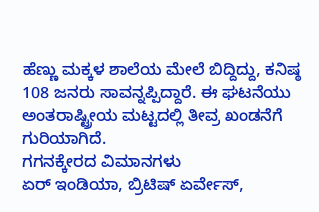ಹೆಣ್ಣು ಮಕ್ಕಳ ಶಾಲೆಯ ಮೇಲೆ ಬಿದ್ದಿದ್ದು, ಕನಿಷ್ಠ 108 ಜನರು ಸಾವನ್ನಪ್ಪಿದ್ದಾರೆ. ಈ ಘಟನೆಯು ಅಂತರಾಷ್ಟ್ರೀಯ ಮಟ್ಟದಲ್ಲಿ ತೀವ್ರ ಖಂಡನೆಗೆ ಗುರಿಯಾಗಿದೆ.
ಗಗನಕ್ಕೇರದ ವಿಮಾನಗಳು
ಏರ್ ಇಂಡಿಯಾ, ಬ್ರಿಟಿಷ್ ಏರ್ವೇಸ್,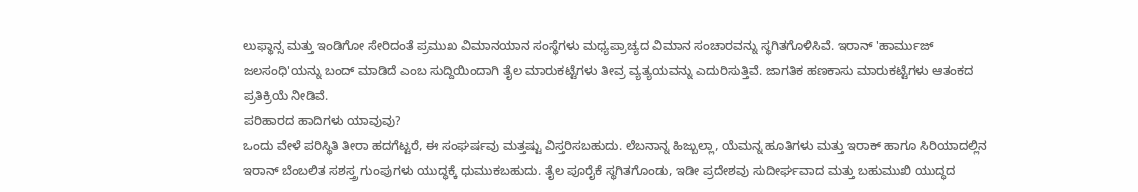ಲುಫ್ಥಾನ್ಸ ಮತ್ತು ಇಂಡಿಗೋ ಸೇರಿದಂತೆ ಪ್ರಮುಖ ವಿಮಾನಯಾನ ಸಂಸ್ಥೆಗಳು ಮಧ್ಯಪ್ರಾಚ್ಯದ ವಿಮಾನ ಸಂಚಾರವನ್ನು ಸ್ಥಗಿತಗೊಳಿಸಿವೆ. ಇರಾನ್ 'ಹಾರ್ಮುಜ್ ಜಲಸಂಧಿ'ಯನ್ನು ಬಂದ್ ಮಾಡಿದೆ ಎಂಬ ಸುದ್ದಿಯಿಂದಾಗಿ ತೈಲ ಮಾರುಕಟ್ಟೆಗಳು ತೀವ್ರ ವ್ಯತ್ಯಯವನ್ನು ಎದುರಿಸುತ್ತಿವೆ. ಜಾಗತಿಕ ಹಣಕಾಸು ಮಾರುಕಟ್ಟೆಗಳು ಆತಂಕದ ಪ್ರತಿಕ್ರಿಯೆ ನೀಡಿವೆ.
ಪರಿಹಾರದ ಹಾದಿಗಳು ಯಾವುವು?
ಒಂದು ವೇಳೆ ಪರಿಸ್ಥಿತಿ ತೀರಾ ಹದಗೆಟ್ಟರೆ, ಈ ಸಂಘರ್ಷವು ಮತ್ತಷ್ಟು ವಿಸ್ತರಿಸಬಹುದು. ಲೆಬನಾನ್ನ ಹಿಜ್ಬುಲ್ಲಾ, ಯೆಮನ್ನ ಹೂತಿಗಳು ಮತ್ತು ಇರಾಕ್ ಹಾಗೂ ಸಿರಿಯಾದಲ್ಲಿನ ಇರಾನ್ ಬೆಂಬಲಿತ ಸಶಸ್ತ್ರ ಗುಂಪುಗಳು ಯುದ್ಧಕ್ಕೆ ಧುಮುಕಬಹುದು. ತೈಲ ಪೂರೈಕೆ ಸ್ಥಗಿತಗೊಂಡು, ಇಡೀ ಪ್ರದೇಶವು ಸುದೀರ್ಘವಾದ ಮತ್ತು ಬಹುಮುಖಿ ಯುದ್ಧದ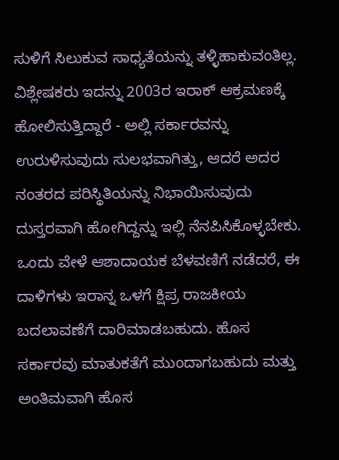ಸುಳಿಗೆ ಸಿಲುಕುವ ಸಾಧ್ಯತೆಯನ್ನು ತಳ್ಳಿಹಾಕುವಂತಿಲ್ಲ.
ವಿಶ್ಲೇಷಕರು ಇದನ್ನು 2003ರ ಇರಾಕ್ ಆಕ್ರಮಣಕ್ಕೆ ಹೋಲಿಸುತ್ತಿದ್ದಾರೆ - ಅಲ್ಲಿ ಸರ್ಕಾರವನ್ನು ಉರುಳಿಸುವುದು ಸುಲಭವಾಗಿತ್ತು, ಆದರೆ ಅದರ ನಂತರದ ಪರಿಸ್ಥಿತಿಯನ್ನು ನಿಭಾಯಿಸುವುದು ದುಸ್ತರವಾಗಿ ಹೋಗಿದ್ದನ್ನು ಇಲ್ಲಿ ನೆನಪಿಸಿಕೊಳ್ಳಬೇಕು.
ಒಂದು ವೇಳೆ ಆಶಾದಾಯಕ ಬೆಳವಣಿಗೆ ನಡೆದರೆ, ಈ ದಾಳಿಗಳು ಇರಾನ್ನ ಒಳಗೆ ಕ್ಷಿಪ್ರ ರಾಜಕೀಯ ಬದಲಾವಣೆಗೆ ದಾರಿಮಾಡಬಹುದು. ಹೊಸ ಸರ್ಕಾರವು ಮಾತುಕತೆಗೆ ಮುಂದಾಗಬಹುದು ಮತ್ತು ಅಂತಿಮವಾಗಿ ಹೊಸ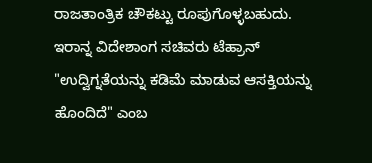ರಾಜತಾಂತ್ರಿಕ ಚೌಕಟ್ಟು ರೂಪುಗೊಳ್ಳಬಹುದು. ಇರಾನ್ನ ವಿದೇಶಾಂಗ ಸಚಿವರು ಟೆಹ್ರಾನ್ "ಉದ್ವಿಗ್ನತೆಯನ್ನು ಕಡಿಮೆ ಮಾಡುವ ಆಸಕ್ತಿಯನ್ನು ಹೊಂದಿದೆ" ಎಂಬ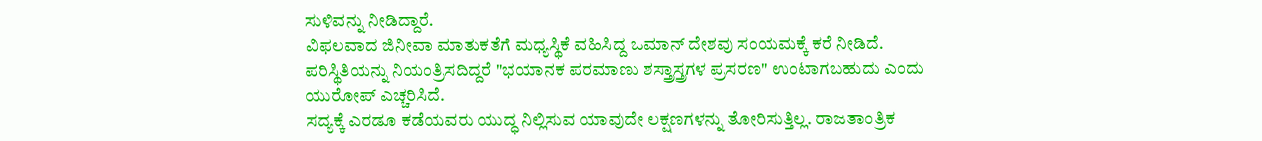ಸುಳಿವನ್ನು ನೀಡಿದ್ದಾರೆ.
ವಿಫಲವಾದ ಜಿನೀವಾ ಮಾತುಕತೆಗೆ ಮಧ್ಯಸ್ಥಿಕೆ ವಹಿಸಿದ್ದ ಒಮಾನ್ ದೇಶವು ಸಂಯಮಕ್ಕೆ ಕರೆ ನೀಡಿದೆ. ಪರಿಸ್ಥಿತಿಯನ್ನು ನಿಯಂತ್ರಿಸದಿದ್ದರೆ "ಭಯಾನಕ ಪರಮಾಣು ಶಸ್ತ್ರಾಸ್ತ್ರಗಳ ಪ್ರಸರಣ" ಉಂಟಾಗಬಹುದು ಎಂದು ಯುರೋಪ್ ಎಚ್ಚರಿಸಿದೆ.
ಸದ್ಯಕ್ಕೆ ಎರಡೂ ಕಡೆಯವರು ಯುದ್ಧ ನಿಲ್ಲಿಸುವ ಯಾವುದೇ ಲಕ್ಷಣಗಳನ್ನು ತೋರಿಸುತ್ತಿಲ್ಲ. ರಾಜತಾಂತ್ರಿಕ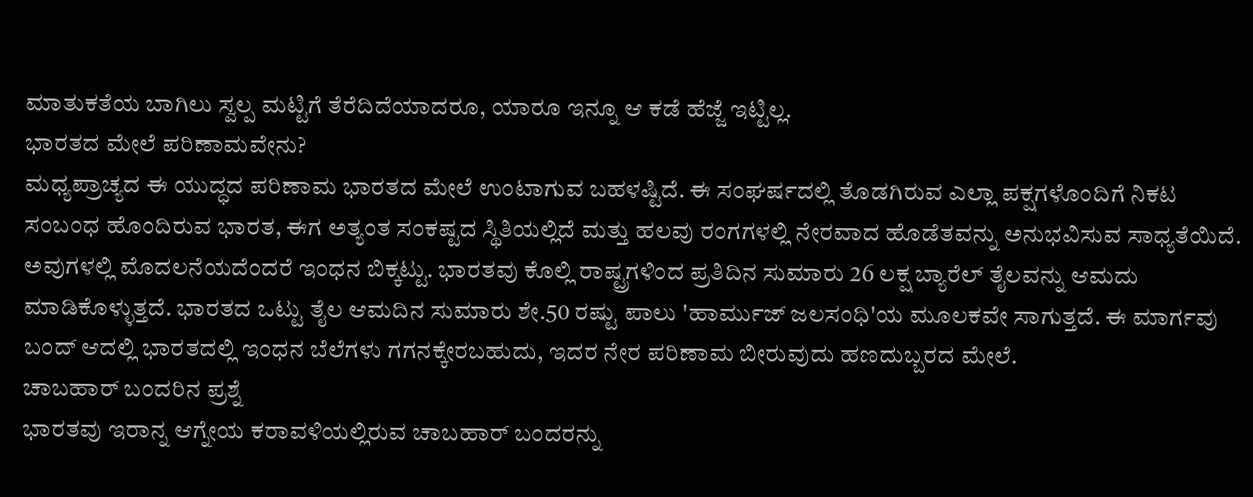ಮಾತುಕತೆಯ ಬಾಗಿಲು ಸ್ವಲ್ಪ ಮಟ್ಟಿಗೆ ತೆರೆದಿದೆಯಾದರೂ, ಯಾರೂ ಇನ್ನೂ ಆ ಕಡೆ ಹೆಜ್ಜೆ ಇಟ್ಟಿಲ್ಲ.
ಭಾರತದ ಮೇಲೆ ಪರಿಣಾಮವೇನು?
ಮಧ್ಯಪ್ರಾಚ್ಯದ ಈ ಯುದ್ಧದ ಪರಿಣಾಮ ಭಾರತದ ಮೇಲೆ ಉಂಟಾಗುವ ಬಹಳಷ್ಟಿದೆ. ಈ ಸಂಘರ್ಷದಲ್ಲಿ ತೊಡಗಿರುವ ಎಲ್ಲಾ ಪಕ್ಷಗಳೊಂದಿಗೆ ನಿಕಟ ಸಂಬಂಧ ಹೊಂದಿರುವ ಭಾರತ, ಈಗ ಅತ್ಯಂತ ಸಂಕಷ್ಟದ ಸ್ಥಿತಿಯಲ್ಲಿದೆ ಮತ್ತು ಹಲವು ರಂಗಗಳಲ್ಲಿ ನೇರವಾದ ಹೊಡೆತವನ್ನು ಅನುಭವಿಸುವ ಸಾಧ್ಯತೆಯಿದೆ.
ಅವುಗಳಲ್ಲಿ ಮೊದಲನೆಯದೆಂದರೆ ಇಂಧನ ಬಿಕ್ಕಟ್ಟು. ಭಾರತವು ಕೊಲ್ಲಿ ರಾಷ್ಟ್ರಗಳಿಂದ ಪ್ರತಿದಿನ ಸುಮಾರು 26 ಲಕ್ಷ ಬ್ಯಾರೆಲ್ ತೈಲವನ್ನು ಆಮದು ಮಾಡಿಕೊಳ್ಳುತ್ತದೆ. ಭಾರತದ ಒಟ್ಟು ತೈಲ ಆಮದಿನ ಸುಮಾರು ಶೇ.50 ರಷ್ಟು ಪಾಲು 'ಹಾರ್ಮುಜ್ ಜಲಸಂಧಿ'ಯ ಮೂಲಕವೇ ಸಾಗುತ್ತದೆ. ಈ ಮಾರ್ಗವು ಬಂದ್ ಆದಲ್ಲಿ ಭಾರತದಲ್ಲಿ ಇಂಧನ ಬೆಲೆಗಳು ಗಗನಕ್ಕೇರಬಹುದು, ಇದರ ನೇರ ಪರಿಣಾಮ ಬೀರುವುದು ಹಣದುಬ್ಬರದ ಮೇಲೆ.
ಚಾಬಹಾರ್ ಬಂದರಿನ ಪ್ರಶ್ನೆ
ಭಾರತವು ಇರಾನ್ನ ಆಗ್ನೇಯ ಕರಾವಳಿಯಲ್ಲಿರುವ ಚಾಬಹಾರ್ ಬಂದರನ್ನು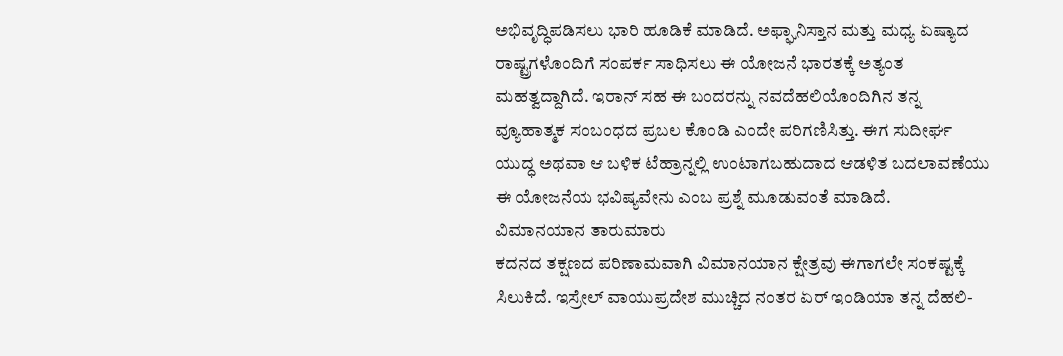ಅಭಿವೃದ್ಧಿಪಡಿಸಲು ಭಾರಿ ಹೂಡಿಕೆ ಮಾಡಿದೆ. ಅಫ್ಘಾನಿಸ್ತಾನ ಮತ್ತು ಮಧ್ಯ ಏಷ್ಯಾದ ರಾಷ್ಟ್ರಗಳೊಂದಿಗೆ ಸಂಪರ್ಕ ಸಾಧಿಸಲು ಈ ಯೋಜನೆ ಭಾರತಕ್ಕೆ ಅತ್ಯಂತ ಮಹತ್ವದ್ದಾಗಿದೆ. ಇರಾನ್ ಸಹ ಈ ಬಂದರನ್ನು ನವದೆಹಲಿಯೊಂದಿಗಿನ ತನ್ನ ವ್ಯೂಹಾತ್ಮಕ ಸಂಬಂಧದ ಪ್ರಬಲ ಕೊಂಡಿ ಎಂದೇ ಪರಿಗಣಿಸಿತ್ತು. ಈಗ ಸುದೀರ್ಘ ಯುದ್ಧ ಅಥವಾ ಆ ಬಳಿಕ ಟೆಹ್ರಾನ್ನಲ್ಲಿ ಉಂಟಾಗಬಹುದಾದ ಆಡಳಿತ ಬದಲಾವಣೆಯು ಈ ಯೋಜನೆಯ ಭವಿಷ್ಯವೇನು ಎಂಬ ಪ್ರಶ್ನೆ ಮೂಡುವಂತೆ ಮಾಡಿದೆ.
ವಿಮಾನಯಾನ ತಾರುಮಾರು
ಕದನದ ತಕ್ಷಣದ ಪರಿಣಾಮವಾಗಿ ವಿಮಾನಯಾನ ಕ್ಷೇತ್ರವು ಈಗಾಗಲೇ ಸಂಕಷ್ಟಕ್ಕೆ ಸಿಲುಕಿದೆ. ಇಸ್ರೇಲ್ ವಾಯುಪ್ರದೇಶ ಮುಚ್ಚಿದ ನಂತರ ಏರ್ ಇಂಡಿಯಾ ತನ್ನ ದೆಹಲಿ-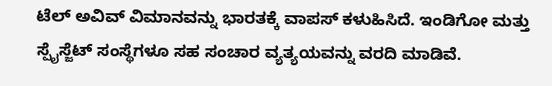ಟೆಲ್ ಅವಿವ್ ವಿಮಾನವನ್ನು ಭಾರತಕ್ಕೆ ವಾಪಸ್ ಕಳುಹಿಸಿದೆ. ಇಂಡಿಗೋ ಮತ್ತು ಸ್ಪೈಸ್ಜೆಟ್ ಸಂಸ್ಥೆಗಳೂ ಸಹ ಸಂಚಾರ ವ್ಯತ್ಯಯವನ್ನು ವರದಿ ಮಾಡಿವೆ.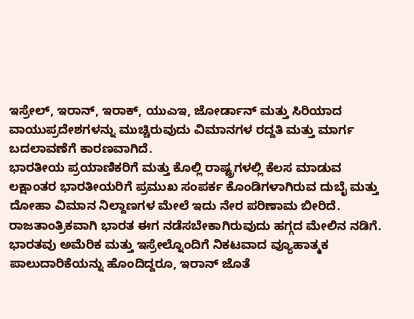ಇಸ್ರೇಲ್, ಇರಾನ್, ಇರಾಕ್, ಯುಎಇ, ಜೋರ್ಡಾನ್ ಮತ್ತು ಸಿರಿಯಾದ ವಾಯುಪ್ರದೇಶಗಳನ್ನು ಮುಚ್ಚಿರುವುದು ವಿಮಾನಗಳ ರದ್ದತಿ ಮತ್ತು ಮಾರ್ಗ ಬದಲಾವಣೆಗೆ ಕಾರಣವಾಗಿದೆ.
ಭಾರತೀಯ ಪ್ರಯಾಣಿಕರಿಗೆ ಮತ್ತು ಕೊಲ್ಲಿ ರಾಷ್ಟ್ರಗಳಲ್ಲಿ ಕೆಲಸ ಮಾಡುವ ಲಕ್ಷಾಂತರ ಭಾರತೀಯರಿಗೆ ಪ್ರಮುಖ ಸಂಪರ್ಕ ಕೊಂಡಿಗಳಾಗಿರುವ ದುಬೈ ಮತ್ತು ದೋಹಾ ವಿಮಾನ ನಿಲ್ದಾಣಗಳ ಮೇಲೆ ಇದು ನೇರ ಪರಿಣಾಮ ಬೀರಿದೆ.
ರಾಜತಾಂತ್ರಿಕವಾಗಿ ಭಾರತ ಈಗ ನಡೆಸಬೇಕಾಗಿರುವುದು ಹಗ್ಗದ ಮೇಲಿನ ನಡಿಗೆ. ಭಾರತವು ಅಮೆರಿಕ ಮತ್ತು ಇಸ್ರೇಲ್ನೊಂದಿಗೆ ನಿಕಟವಾದ ವ್ಯೂಹಾತ್ಮಕ ಪಾಲುದಾರಿಕೆಯನ್ನು ಹೊಂದಿದ್ದರೂ, ಇರಾನ್ ಜೊತೆ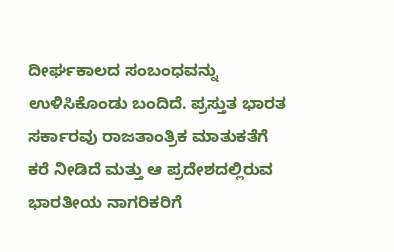ದೀರ್ಘಕಾಲದ ಸಂಬಂಧವನ್ನು ಉಳಿಸಿಕೊಂಡು ಬಂದಿದೆ. ಪ್ರಸ್ತುತ ಭಾರತ ಸರ್ಕಾರವು ರಾಜತಾಂತ್ರಿಕ ಮಾತುಕತೆಗೆ ಕರೆ ನೀಡಿದೆ ಮತ್ತು ಆ ಪ್ರದೇಶದಲ್ಲಿರುವ ಭಾರತೀಯ ನಾಗರಿಕರಿಗೆ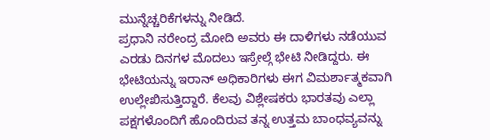ಮುನ್ನೆಚ್ಚರಿಕೆಗಳನ್ನು ನೀಡಿದೆ.
ಪ್ರಧಾನಿ ನರೇಂದ್ರ ಮೋದಿ ಅವರು ಈ ದಾಳಿಗಳು ನಡೆಯುವ ಎರಡು ದಿನಗಳ ಮೊದಲು ಇಸ್ರೇಲ್ಗೆ ಭೇಟಿ ನೀಡಿದ್ದರು. ಈ ಭೇಟಿಯನ್ನು ಇರಾನ್ ಅಧಿಕಾರಿಗಳು ಈಗ ವಿಮರ್ಶಾತ್ಮಕವಾಗಿ ಉಲ್ಲೇಖಿಸುತ್ತಿದ್ದಾರೆ. ಕೆಲವು ವಿಶ್ಲೇಷಕರು ಭಾರತವು ಎಲ್ಲಾ ಪಕ್ಷಗಳೊಂದಿಗೆ ಹೊಂದಿರುವ ತನ್ನ ಉತ್ತಮ ಬಾಂಧವ್ಯವನ್ನು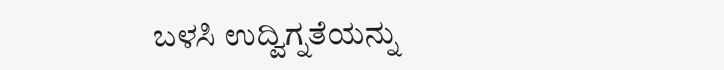ಬಳಸಿ ಉದ್ವಿಗ್ನತೆಯನ್ನು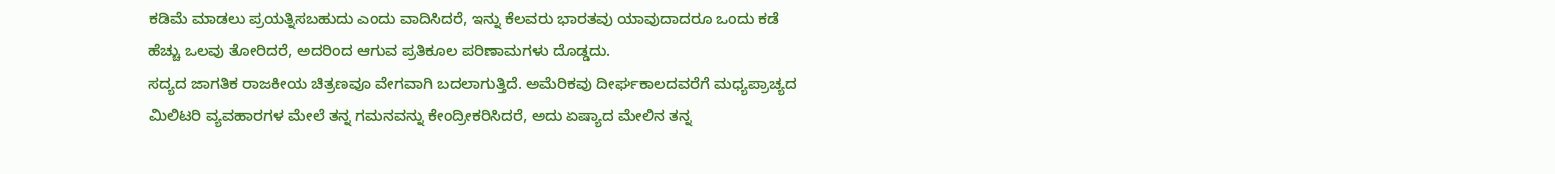ಕಡಿಮೆ ಮಾಡಲು ಪ್ರಯತ್ನಿಸಬಹುದು ಎಂದು ವಾದಿಸಿದರೆ, ಇನ್ನು ಕೆಲವರು ಭಾರತವು ಯಾವುದಾದರೂ ಒಂದು ಕಡೆ ಹೆಚ್ಚು ಒಲವು ತೋರಿದರೆ, ಅದರಿಂದ ಆಗುವ ಪ್ರತಿಕೂಲ ಪರಿಣಾಮಗಳು ದೊಡ್ಡದು.
ಸದ್ಯದ ಜಾಗತಿಕ ರಾಜಕೀಯ ಚಿತ್ರಣವೂ ವೇಗವಾಗಿ ಬದಲಾಗುತ್ತಿದೆ. ಅಮೆರಿಕವು ದೀರ್ಘಕಾಲದವರೆಗೆ ಮಧ್ಯಪ್ರಾಚ್ಯದ ಮಿಲಿಟರಿ ವ್ಯವಹಾರಗಳ ಮೇಲೆ ತನ್ನ ಗಮನವನ್ನು ಕೇಂದ್ರೀಕರಿಸಿದರೆ, ಅದು ಏಷ್ಯಾದ ಮೇಲಿನ ತನ್ನ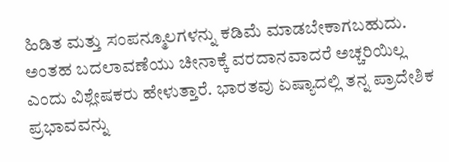ಹಿಡಿತ ಮತ್ತು ಸಂಪನ್ಮೂಲಗಳನ್ನು ಕಡಿಮೆ ಮಾಡಬೇಕಾಗಬಹುದು. ಅಂತಹ ಬದಲಾವಣೆಯು ಚೀನಾಕ್ಕೆ ವರದಾನವಾದರೆ ಅಚ್ಚರಿಯಿಲ್ಲ ಎಂದು ವಿಶ್ಲೇಷಕರು ಹೇಳುತ್ತಾರೆ. ಭಾರತವು ಏಷ್ಯಾದಲ್ಲಿ ತನ್ನ ಪ್ರಾದೇಶಿಕ ಪ್ರಭಾವವನ್ನು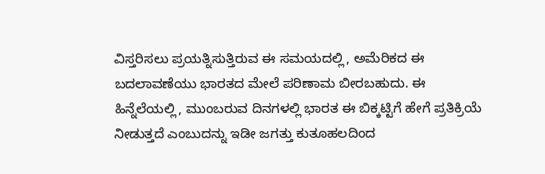ವಿಸ್ತರಿಸಲು ಪ್ರಯತ್ನಿಸುತ್ತಿರುವ ಈ ಸಮಯದಲ್ಲಿ, ಅಮೆರಿಕದ ಈ ಬದಲಾವಣೆಯು ಭಾರತದ ಮೇಲೆ ಪರಿಣಾಮ ಬೀರಬಹುದು. ಈ ಹಿನ್ನೆಲೆಯಲ್ಲಿ, ಮುಂಬರುವ ದಿನಗಳಲ್ಲಿ ಭಾರತ ಈ ಬಿಕ್ಕಟ್ಟಿಗೆ ಹೇಗೆ ಪ್ರತಿಕ್ರಿಯೆ ನೀಡುತ್ತದೆ ಎಂಬುದನ್ನು ಇಡೀ ಜಗತ್ತು ಕುತೂಹಲದಿಂದ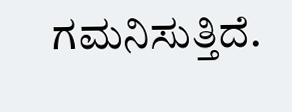ಗಮನಿಸುತ್ತಿದೆ.